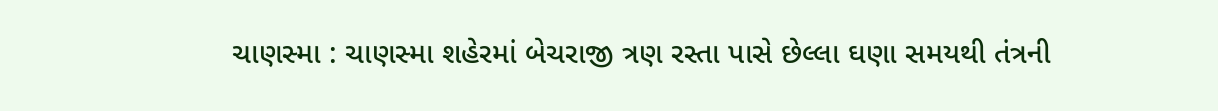ચાણસ્મા : ચાણસ્મા શહેરમાં બેચરાજી ત્રણ રસ્તા પાસે છેલ્લા ઘણા સમયથી તંત્રની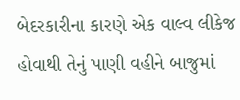બેદરકારીના કારણે એક વાલ્વ લીકેજ હોવાથી તેનું પાણી વહીને બાજુમાં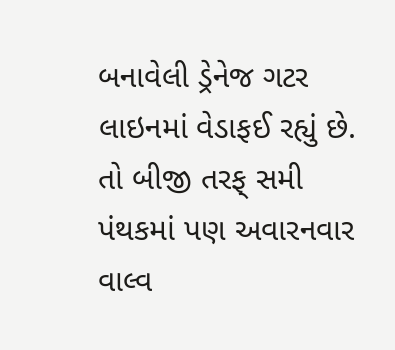બનાવેલી ડ્રેનેજ ગટર લાઇનમાં વેડાફઈ રહ્યું છે. તો બીજી તરફ્ સમી પંથકમાં પણ અવારનવાર વાલ્વ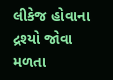લીકેજ હોવાના દ્રશ્યો જોવા મળતા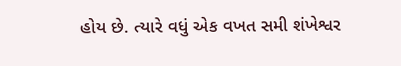હોય છે. ત્યારે વધું એક વખત સમી શંખેશ્વર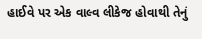હાઈવે પર એક વાલ્વ લીકેજ હોવાથી તેનું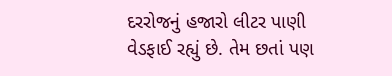દરરોજનું હજારો લીટર પાણી વેડફાઈ રહ્યું છે. તેમ છતાં પણ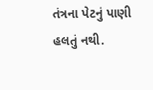તંત્રના પેટનું પાણી હલતું નથી.